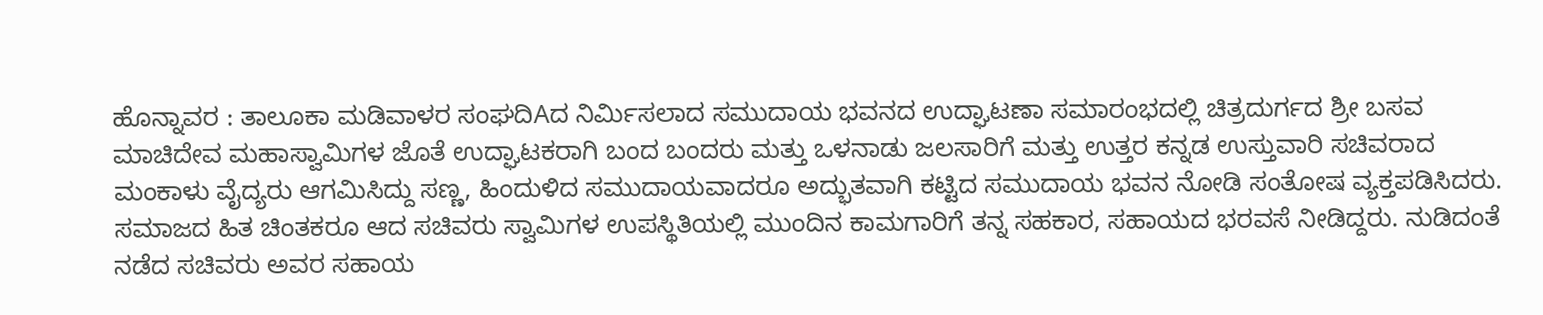ಹೊನ್ನಾವರ : ತಾಲೂಕಾ ಮಡಿವಾಳರ ಸಂಘದಿAದ ನಿರ್ಮಿಸಲಾದ ಸಮುದಾಯ ಭವನದ ಉದ್ಘಾಟಣಾ ಸಮಾರಂಭದಲ್ಲಿ ಚಿತ್ರದುರ್ಗದ ಶ್ರೀ ಬಸವ ಮಾಚಿದೇವ ಮಹಾಸ್ವಾಮಿಗಳ ಜೊತೆ ಉದ್ಘಾಟಕರಾಗಿ ಬಂದ ಬಂದರು ಮತ್ತು ಒಳನಾಡು ಜಲಸಾರಿಗೆ ಮತ್ತು ಉತ್ತರ ಕನ್ನಡ ಉಸ್ತುವಾರಿ ಸಚಿವರಾದ ಮಂಕಾಳು ವೈದ್ಯರು ಆಗಮಿಸಿದ್ದು ಸಣ್ಣ, ಹಿಂದುಳಿದ ಸಮುದಾಯವಾದರೂ ಅದ್ಭುತವಾಗಿ ಕಟ್ಟಿದ ಸಮುದಾಯ ಭವನ ನೋಡಿ ಸಂತೋಷ ವ್ಯಕ್ತಪಡಿಸಿದರು. ಸಮಾಜದ ಹಿತ ಚಿಂತಕರೂ ಆದ ಸಚಿವರು ಸ್ವಾಮಿಗಳ ಉಪಸ್ಥಿತಿಯಲ್ಲಿ ಮುಂದಿನ ಕಾಮಗಾರಿಗೆ ತನ್ನ ಸಹಕಾರ, ಸಹಾಯದ ಭರವಸೆ ನೀಡಿದ್ದರು. ನುಡಿದಂತೆ ನಡೆದ ಸಚಿವರು ಅವರ ಸಹಾಯ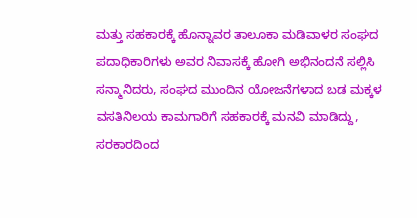ಮತ್ತು ಸಹಕಾರಕ್ಕೆ ಹೊನ್ನಾವರ ತಾಲೂಕಾ ಮಡಿವಾಳರ ಸಂಘದ ಪದಾಧಿಕಾರಿಗಳು ಅವರ ನಿವಾಸಕ್ಕೆ ಹೋಗಿ ಅಭಿನಂದನೆ ಸಲ್ಲಿಸಿ ಸನ್ಮಾನಿದರು, ಸಂಘದ ಮುಂದಿನ ಯೋಜನೆಗಳಾದ ಬಡ ಮಕ್ಕಳ ವಸತಿನಿಲಯ ಕಾಮಗಾರಿಗೆ ಸಹಕಾರಕ್ಕೆ ಮನವಿ ಮಾಡಿದ್ದು, ಸರಕಾರದಿಂದ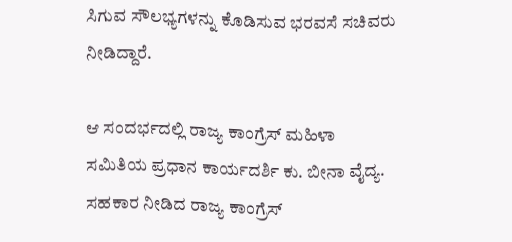ಸಿಗುವ ಸೌಲಭ್ಯಗಳನ್ನು ಕೊಡಿಸುವ ಭರವಸೆ ಸಚಿವರು ನೀಡಿದ್ದಾರೆ.

ಆ ಸಂದರ್ಭದಲ್ಲಿ ರಾಜ್ಯ ಕಾಂಗ್ರೆಸ್ ಮಹಿಳಾ ಸಮಿತಿಯ ಪ್ರಧಾನ ಕಾರ್ಯದರ್ಶಿ ಕು. ಬೀನಾ ವೈದ್ಯ. ಸಹಕಾರ ನೀಡಿದ ರಾಜ್ಯ ಕಾಂಗ್ರೆಸ್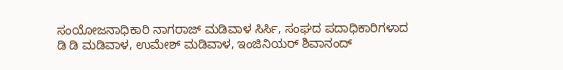ಸಂಯೋಜನಾಧಿಕಾರಿ ನಾಗರಾಜ್ ಮಡಿವಾಳ ಸಿರ್ಸಿ, ಸಂಘದ ಪದಾಧಿಕಾರಿಗಳಾದ ಡಿ ಡಿ ಮಡಿವಾಳ, ಉಮೇಶ್ ಮಡಿವಾಳ, ಇಂಜಿನಿಯರ್ ಶಿವಾನಂದ್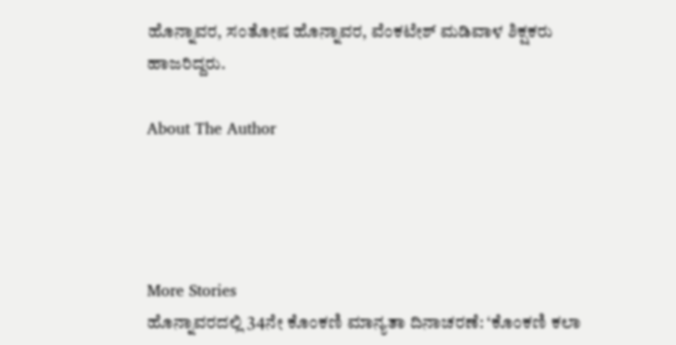ಹೊನ್ನಾವರ, ಸಂತೋಷ ಹೊನ್ನಾವರ, ವೆಂಕಟೇಶ್ ಮಡಿವಾಳ ಶಿಕ್ಷಕರು ಹಾಜರಿದ್ದರು.

About The Author




More Stories
ಹೊನ್ನಾವರದಲ್ಲಿ 34ನೇ ಕೊಂಕಣಿ ಮಾನ್ಯತಾ ದಿನಾಚರಣೆ: ‘ಕೊಂಕಣಿ ಕಲಾ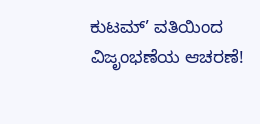ಕುಟಮ್’ ವತಿಯಿಂದ ವಿಜೃಂಭಣೆಯ ಆಚರಣೆ!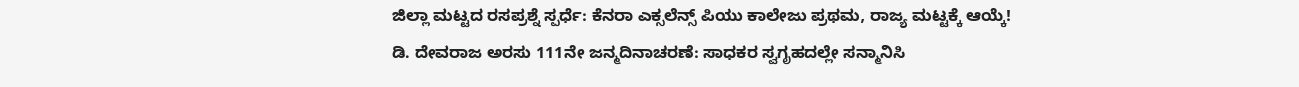ಜಿಲ್ಲಾ ಮಟ್ಟದ ರಸಪ್ರಶ್ನೆ ಸ್ಪರ್ಧೆ: ಕೆನರಾ ಎಕ್ಸಲೆನ್ಸ್ ಪಿಯು ಕಾಲೇಜು ಪ್ರಥಮ, ರಾಜ್ಯ ಮಟ್ಟಕ್ಕೆ ಆಯ್ಕೆ!
ಡಿ. ದೇವರಾಜ ಅರಸು 111ನೇ ಜನ್ಮದಿನಾಚರಣೆ: ಸಾಧಕರ ಸ್ವಗೃಹದಲ್ಲೇ ಸನ್ಮಾನಿಸಿ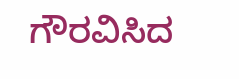ಗೌರವಿಸಿದ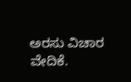ಅರಸು ವಿಚಾರ ವೇದಿಕೆ.